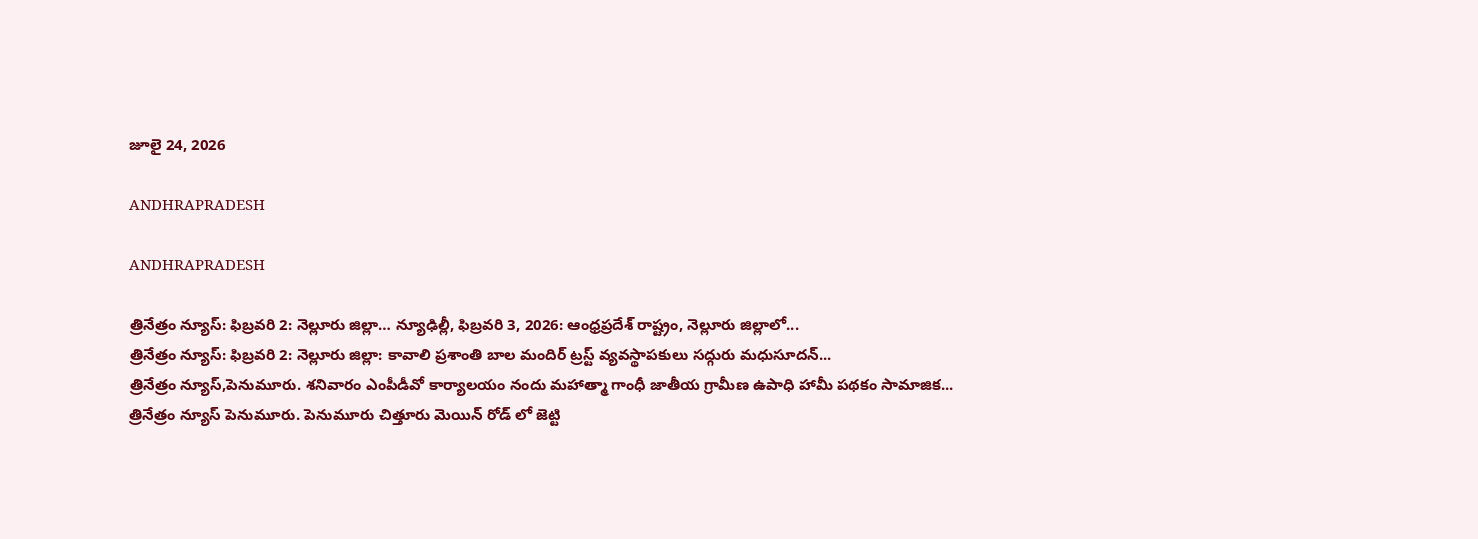జూలై 24, 2026

ANDHRAPRADESH

ANDHRAPRADESH

త్రినేత్రం న్యూస్: ఫిబ్రవరి 2: నెల్లూరు జిల్లా… న్యూఢిల్లీ, ఫిబ్రవరి 3, 2026: ఆంధ్రప్రదేశ్ రాష్ట్రం, నెల్లూరు జిల్లాలో...
త్రినేత్రం న్యూస్: ఫిబ్రవరి 2: నెల్లూరు జిల్లా: కావాలి ప్రశాంతి బాల మందిర్ ట్రస్ట్ వ్యవస్థాపకులు సద్గురు మధుసూదన్...
త్రినేత్రం న్యూస్,పెనుమూరు. శనివారం ఎంపీడీవో కార్యాలయం నందు మహాత్మా గాంధీ జాతీయ గ్రామీణ ఉపాధి హామీ పథకం సామాజిక...
త్రినేత్రం న్యూస్ పెనుమూరు. పెనుమూరు చిత్తూరు మెయిన్ రోడ్ లో జెట్టి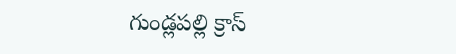గుండ్లపల్లి క్రాస్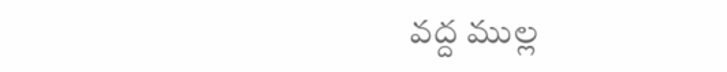వద్ద ముల్ల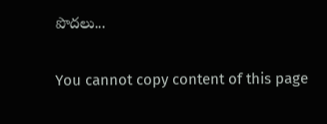పొదలు...

You cannot copy content of this page